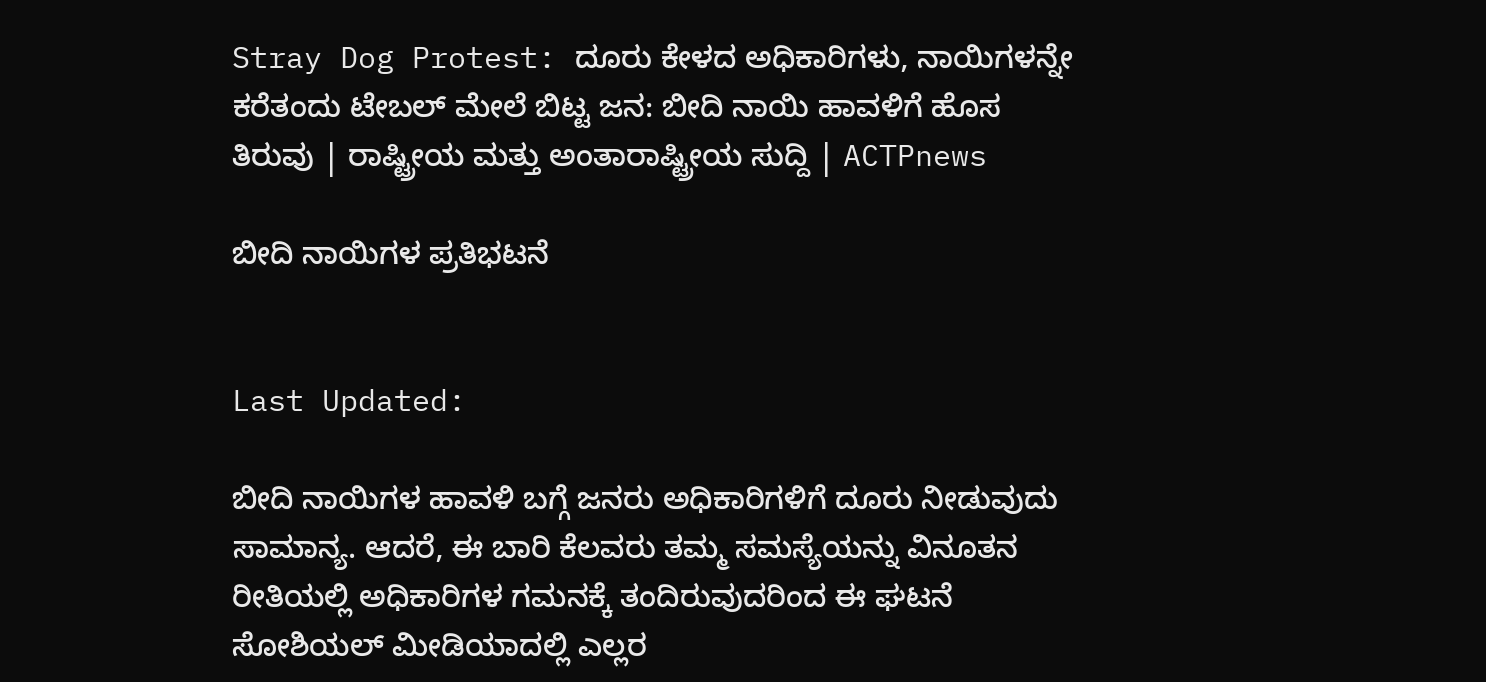Stray Dog Protest: ದೂರು ಕೇಳದ ಅಧಿಕಾರಿಗಳು, ನಾಯಿಗಳನ್ನೇ ಕರೆತಂದು ಟೇಬಲ್ ಮೇಲೆ ಬಿಟ್ಟ ಜನ: ಬೀದಿ ನಾಯಿ ಹಾವಳಿಗೆ ಹೊಸ ತಿರುವು | ರಾಷ್ಟ್ರೀಯ ಮತ್ತು ಅಂತಾರಾಷ್ಟ್ರೀಯ ಸುದ್ದಿ | ACTPnews

ಬೀದಿ ನಾಯಿಗಳ ಪ್ರತಿಭಟನೆ


Last Updated:

ಬೀದಿ ನಾಯಿಗಳ ಹಾವಳಿ ಬಗ್ಗೆ ಜನರು ಅಧಿಕಾರಿಗಳಿಗೆ ದೂರು ನೀಡುವುದು ಸಾಮಾನ್ಯ. ಆದರೆ, ಈ ಬಾರಿ ಕೆಲವರು ತಮ್ಮ ಸಮಸ್ಯೆಯನ್ನು ವಿನೂತನ ರೀತಿಯಲ್ಲಿ ಅಧಿಕಾರಿಗಳ ಗಮನಕ್ಕೆ ತಂದಿರುವುದರಿಂದ ಈ ಘಟನೆ ಸೋಶಿಯಲ್ ಮೀಡಿಯಾದಲ್ಲಿ ಎಲ್ಲರ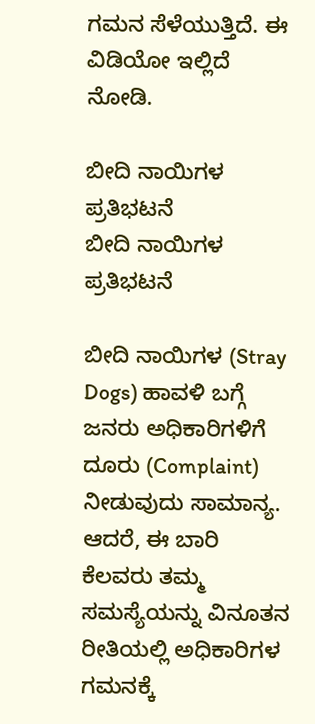ಗಮನ ಸೆಳೆಯುತ್ತಿದೆ. ಈ ವಿಡಿಯೋ ಇಲ್ಲಿದೆ ನೋಡಿ.

ಬೀದಿ ನಾಯಿಗಳ ಪ್ರತಿಭಟನೆ
ಬೀದಿ ನಾಯಿಗಳ ಪ್ರತಿಭಟನೆ

ಬೀದಿ ನಾಯಿಗಳ (Stray Dogs) ಹಾವಳಿ ಬಗ್ಗೆ ಜನರು ಅಧಿಕಾರಿಗಳಿಗೆ ದೂರು (Complaint) ನೀಡುವುದು ಸಾಮಾನ್ಯ. ಆದರೆ, ಈ ಬಾರಿ ಕೆಲವರು ತಮ್ಮ ಸಮಸ್ಯೆಯನ್ನು ವಿನೂತನ ರೀತಿಯಲ್ಲಿ ಅಧಿಕಾರಿಗಳ ಗಮನಕ್ಕೆ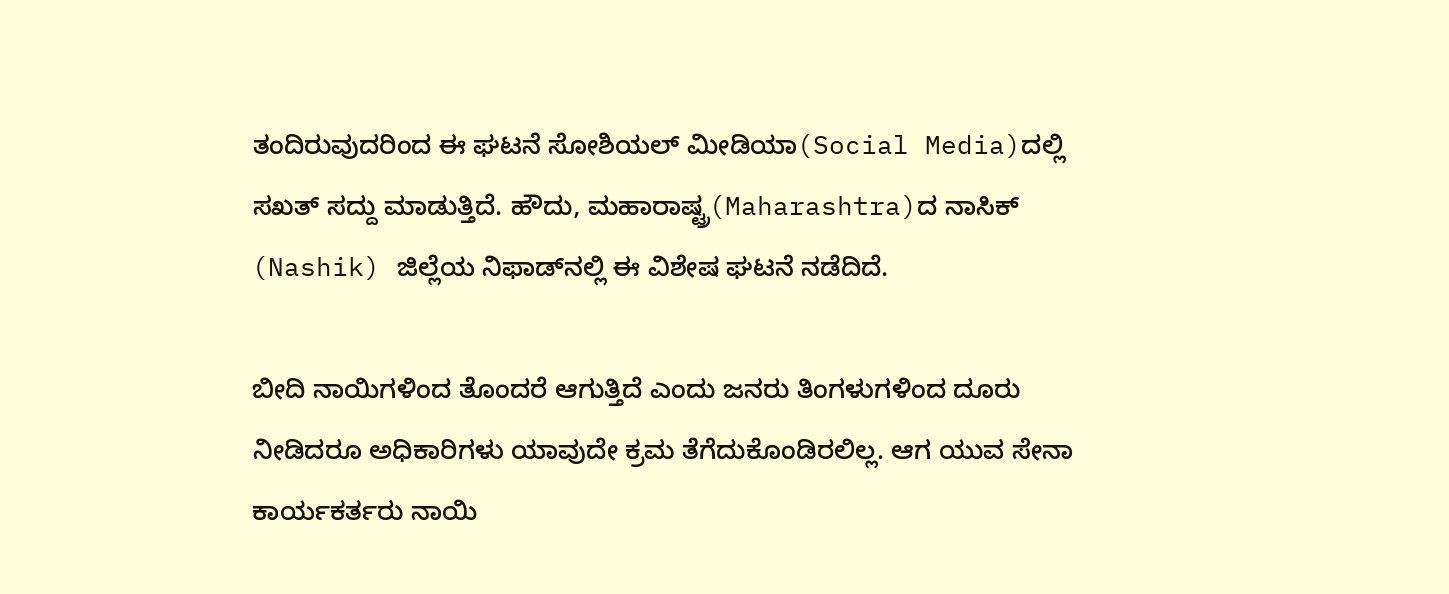ತಂದಿರುವುದರಿಂದ ಈ ಘಟನೆ ಸೋಶಿಯಲ್ ಮೀಡಿಯಾ(Social Media)ದಲ್ಲಿ ಸಖತ್ ಸದ್ದು ಮಾಡುತ್ತಿದೆ. ಹೌದು, ಮಹಾರಾಷ್ಟ್ರ(Maharashtra)ದ ನಾಸಿಕ್ (Nashik) ಜಿಲ್ಲೆಯ ನಿಫಾಡ್‌ನಲ್ಲಿ ಈ ವಿಶೇಷ ಘಟನೆ ನಡೆದಿದೆ.

ಬೀದಿ ನಾಯಿಗಳಿಂದ ತೊಂದರೆ ಆಗುತ್ತಿದೆ ಎಂದು ಜನರು ತಿಂಗಳುಗಳಿಂದ ದೂರು ನೀಡಿದರೂ ಅಧಿಕಾರಿಗಳು ಯಾವುದೇ ಕ್ರಮ ತೆಗೆದುಕೊಂಡಿರಲಿಲ್ಲ. ಆಗ ಯುವ ಸೇನಾ ಕಾರ್ಯಕರ್ತರು ನಾಯಿ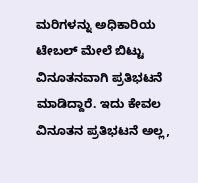ಮರಿಗಳನ್ನು ಅಧಿಕಾರಿಯ ಟೇಬಲ್ ಮೇಲೆ ಬಿಟ್ಟು ವಿನೂತನವಾಗಿ ಪ್ರತಿಭಟನೆ ಮಾಡಿದ್ದಾರೆ. ಇದು ಕೇವಲ ವಿನೂತನ ಪ್ರತಿಭಟನೆ ಅಲ್ಲ,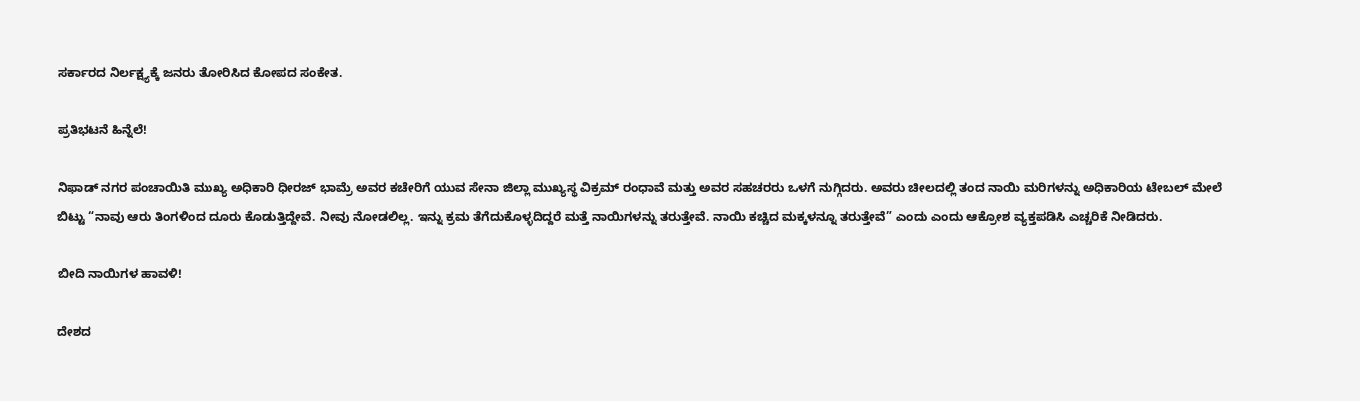ಸರ್ಕಾರದ ನಿರ್ಲಕ್ಷ್ಯಕ್ಕೆ ಜನರು ತೋರಿಸಿದ ಕೋಪದ ಸಂಕೇತ.

ಪ್ರತಿಭಟನೆ ಹಿನ್ನೆಲೆ!

ನಿಫಾಡ್ ನಗರ ಪಂಚಾಯಿತಿ ಮುಖ್ಯ ಅಧಿಕಾರಿ ಧೀರಜ್ ಭಾಮ್ರೆ ಅವರ ಕಚೇರಿಗೆ ಯುವ ಸೇನಾ ಜಿಲ್ಲಾ ಮುಖ್ಯಸ್ಥ ವಿಕ್ರಮ್ ರಂಧಾವೆ ಮತ್ತು ಅವರ ಸಹಚರರು ಒಳಗೆ ನುಗ್ಗಿದರು. ಅವರು ಚೀಲದಲ್ಲಿ ತಂದ ನಾಯಿ ಮರಿಗಳನ್ನು ಅಧಿಕಾರಿಯ ಟೇಬಲ್ ಮೇಲೆ ಬಿಟ್ಟು “ನಾವು ಆರು ತಿಂಗಳಿಂದ ದೂರು ಕೊಡುತ್ತಿದ್ದೇವೆ. ನೀವು ನೋಡಲಿಲ್ಲ. ಇನ್ನು ಕ್ರಮ ತೆಗೆದುಕೊಳ್ಳದಿದ್ದರೆ ಮತ್ತೆ ನಾಯಿಗಳನ್ನು ತರುತ್ತೇವೆ. ನಾಯಿ ಕಚ್ಚಿದ ಮಕ್ಕಳನ್ನೂ ತರುತ್ತೇವೆ” ಎಂದು ಎಂದು ಆಕ್ರೋಶ ವ್ಯಕ್ತಪಡಿಸಿ ಎಚ್ಚರಿಕೆ ನೀಡಿದರು.

ಬೀದಿ ನಾಯಿಗಳ ಹಾವಳಿ!

ದೇಶದ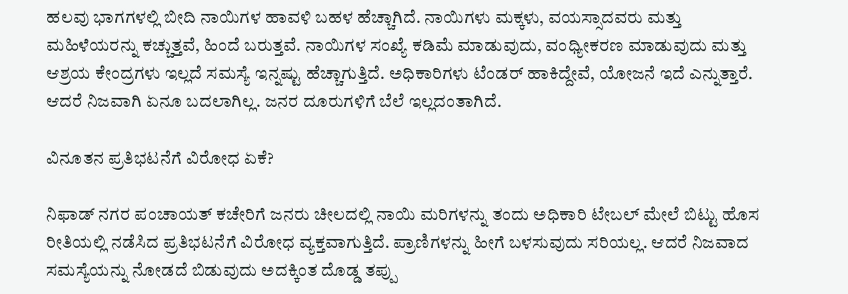ಹಲವು ಭಾಗಗಳಲ್ಲಿ ಬೀದಿ ನಾಯಿಗಳ ಹಾವಳಿ ಬಹಳ ಹೆಚ್ಚಾಗಿದೆ. ನಾಯಿಗಳು ಮಕ್ಕಳು, ವಯಸ್ಸಾದವರು ಮತ್ತು ಮಹಿಳೆಯರನ್ನು ಕಚ್ಚುತ್ತವೆ, ಹಿಂದೆ ಬರುತ್ತವೆ. ನಾಯಿಗಳ ಸಂಖ್ಯೆ ಕಡಿಮೆ ಮಾಡುವುದು, ವಂಧ್ಯೀಕರಣ ಮಾಡುವುದು ಮತ್ತು ಆಶ್ರಯ ಕೇಂದ್ರಗಳು ಇಲ್ಲದೆ ಸಮಸ್ಯೆ ಇನ್ನಷ್ಟು ಹೆಚ್ಚಾಗುತ್ತಿದೆ. ಅಧಿಕಾರಿಗಳು ಟೆಂಡರ್ ಹಾಕಿದ್ದೇವೆ, ಯೋಜನೆ ಇದೆ ಎನ್ನುತ್ತಾರೆ. ಆದರೆ ನಿಜವಾಗಿ ಏನೂ ಬದಲಾಗಿಲ್ಲ. ಜನರ ದೂರುಗಳಿಗೆ ಬೆಲೆ ಇಲ್ಲದಂತಾಗಿದೆ.

ವಿನೂತನ ಪ್ರತಿಭಟನೆಗೆ ವಿರೋಧ ಏಕೆ?

ನಿಫಾಡ್ ನಗರ ಪಂಚಾಯತ್ ಕಚೇರಿಗೆ ಜನರು ಚೀಲದಲ್ಲಿ ನಾಯಿ ಮರಿಗಳನ್ನು ತಂದು ಅಧಿಕಾರಿ ಟೇಬಲ್ ಮೇಲೆ ಬಿಟ್ಟು ಹೊಸ ರೀತಿಯಲ್ಲಿ ನಡೆಸಿದ ಪ್ರತಿಭಟನೆಗೆ ವಿರೋಧ ವ್ಯಕ್ತವಾಗುತ್ತಿದೆ. ಪ್ರಾಣಿಗಳನ್ನು ಹೀಗೆ ಬಳಸುವುದು ಸರಿಯಲ್ಲ. ಆದರೆ ನಿಜವಾದ ಸಮಸ್ಯೆಯನ್ನು ನೋಡದೆ ಬಿಡುವುದು ಅದಕ್ಕಿಂತ ದೊಡ್ಡ ತಪ್ಪು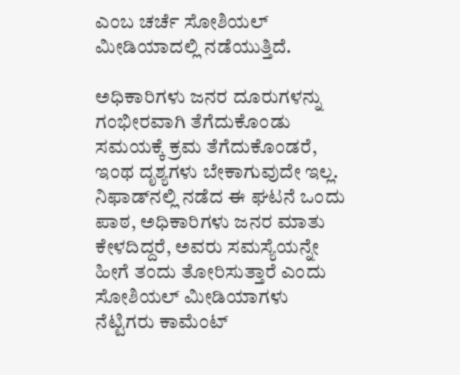ಎಂಬ ಚರ್ಚೆ ಸೋಶಿಯಲ್ ಮೀಡಿಯಾದಲ್ಲಿ ನಡೆಯುತ್ತಿದೆ.

ಅಧಿಕಾರಿಗಳು ಜನರ ದೂರುಗಳನ್ನು ಗಂಭೀರವಾಗಿ ತೆಗೆದುಕೊಂಡು ಸಮಯಕ್ಕೆ ಕ್ರಮ ತೆಗೆದುಕೊಂಡರೆ, ಇಂಥ ದೃಶ್ಯಗಳು ಬೇಕಾಗುವುದೇ ಇಲ್ಲ. ನಿಫಾಡ್‌ನಲ್ಲಿ ನಡೆದ ಈ ಘಟನೆ ಒಂದು ಪಾಠ, ಅಧಿಕಾರಿಗಳು ಜನರ ಮಾತು ಕೇಳದಿದ್ದರೆ, ಅವರು ಸಮಸ್ಯೆಯನ್ನೇ ಹೀಗೆ ತಂದು ತೋರಿಸುತ್ತಾರೆ ಎಂದು ಸೋಶಿಯಲ್ ಮೀಡಿಯಾಗಳು ನೆಟ್ಟಿಗರು ಕಾಮೆಂಟ್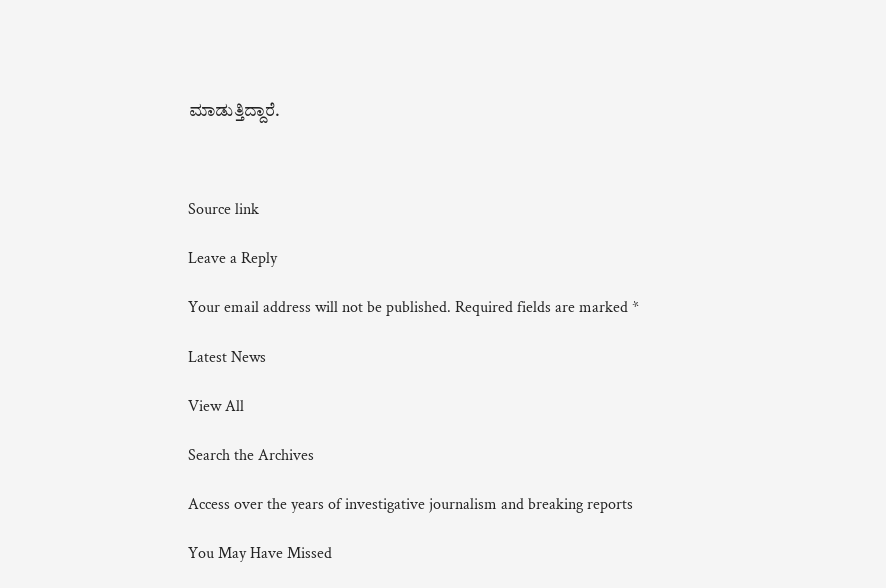ಮಾಡುತ್ತಿದ್ದಾರೆ.



Source link

Leave a Reply

Your email address will not be published. Required fields are marked *

Latest News

View All

Search the Archives

Access over the years of investigative journalism and breaking reports

You May Have Missed